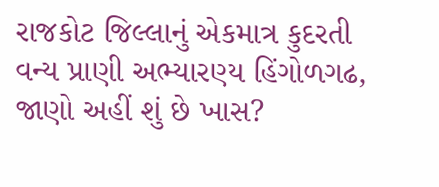રાજકોટ જિલ્લાનું એકમાત્ર કુદરતી વન્ય પ્રાણી અભ્યારણ્ય હિંગોળગઢ, જાણો અહીં શું છે ખાસ?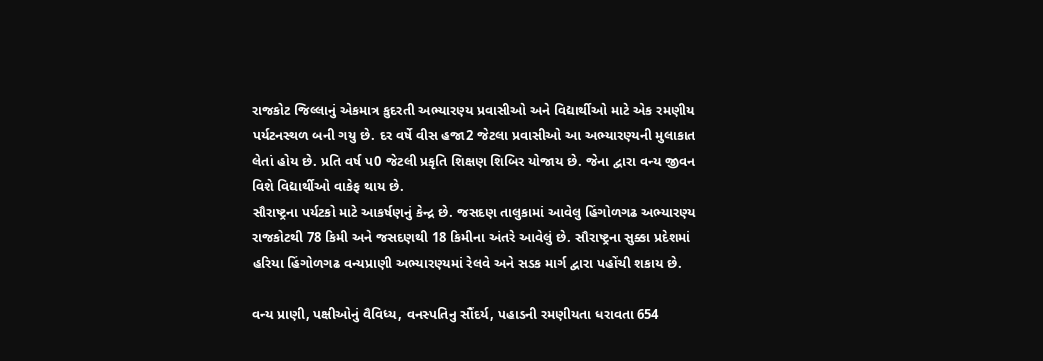રાજકોટ જિલ્લાનું એકમાત્ર કુદરતી અભ્યારણ્ય પ્રવાસીઓ અને વિદ્યાર્થીઓ માટે એક રમણીય પર્યટનસ્થળ બની ગયુ છે. દર વર્ષે વીસ હજા2 જેટલા પ્રવાસીઓ આ અભ્યારણ્યની મુલાકાત લેતાં હોય છે. પ્રતિ વર્ષ પ0 જેટલી પ્રકૃતિ શિક્ષણ શિબિર યોજાય છે. જેના દ્વારા વન્ય જીવન વિશે વિદ્યાર્થીઓ વાકેફ થાય છે.
સૌરાષ્ટ્રના પર્યટકો માટે આકર્ષણનું કેન્દ્ર છે. જસદણ તાલુકામાં આવેલુ હિંગોળગઢ અભ્યારણ્ય રાજકોટથી 78 કિમી અને જસદણથી 18 કિમીના અંતરે આવેલું છે. સૌરાષ્ટ્રના સુક્કા પ્રદેશમાં હરિયા હિંગોળગઢ વન્યપ્રાણી અભ્યારણ્યમાં રેલવે અને સડક માર્ગ દ્વારા પહોંચી શકાય છે.

વન્ય પ્રાણી, પક્ષીઓનું વૈવિધ્ય, વનસ્પતિનુ સૌંદર્ય, પહાડની રમણીયતા ધરાવતા 654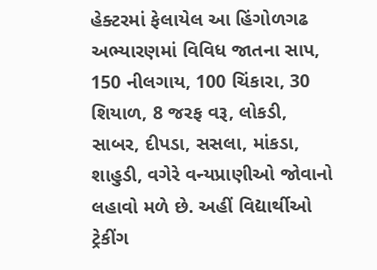હેક્ટરમાં ફેલાયેલ આ હિંગોળગઢ અભ્યારણમાં વિવિધ જાતના સાપ, 150 નીલગાય, 100 ચિંકારા, 30 શિયાળ, 8 જરફ વરૂ, લોકડી, સાબર, દીપડા, સસલા, માંકડા, શાહુડી, વગેરે વન્યપ્રાણીઓ જોવાનો લહાવો મળે છે. અહીં વિદ્યાર્થીઓ ટ્રેકીંગ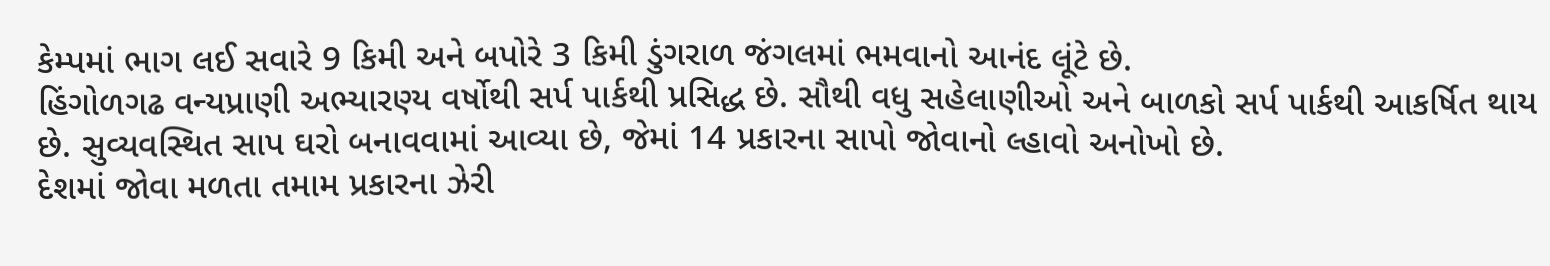કેમ્પમાં ભાગ લઈ સવારે 9 કિમી અને બપોરે 3 કિમી ડુંગરાળ જંગલમાં ભમવાનો આનંદ લૂંટે છે.
હિંગોળગઢ વન્યપ્રાણી અભ્યારણ્ય વર્ષોથી સર્પ પાર્કથી પ્રસિદ્ધ છે. સૌથી વધુ સહેલાણીઓ અને બાળકો સર્પ પાર્કથી આકર્ષિત થાય છે. સુવ્યવસ્થિત સાપ ઘરો બનાવવામાં આવ્યા છે, જેમાં 14 પ્રકારના સાપો જોવાનો લ્હાવો અનોખો છે.
દેશમાં જોવા મળતા તમામ પ્રકારના ઝેરી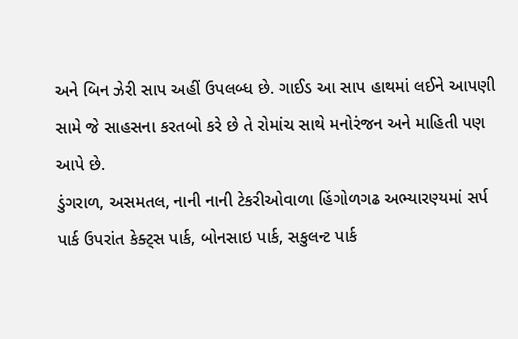અને બિન ઝેરી સાપ અહીં ઉપલબ્ધ છે. ગાઈડ આ સાપ હાથમાં લઈને આપણી સામે જે સાહસના કરતબો કરે છે તે રોમાંચ સાથે મનોરંજન અને માહિતી પણ આપે છે.
ડુંગરાળ, અસમતલ, નાની નાની ટેકરીઓવાળા હિંગોળગઢ અભ્યારણ્યમાં સર્પ પાર્ક ઉપરાંત કેક્ટ્સ પાર્ક, બોનસાઇ પાર્ક, સકુલન્ટ પાર્ક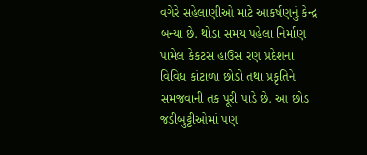વગેરે સહેલાણીઓ માટે આકર્ષણનું કેન્દ્ર બન્યા છે. થોડા સમય પહેલા નિર્માણ પામેલ કેકટસ હાઉસ રણ પ્રદેશના વિવિધ કાંટાળા છોડો તથા પ્રકૃતિને સમજવાની તક પૂરી પાડે છે. આ છોડ જડીબુટ્ટીઓમાં પણ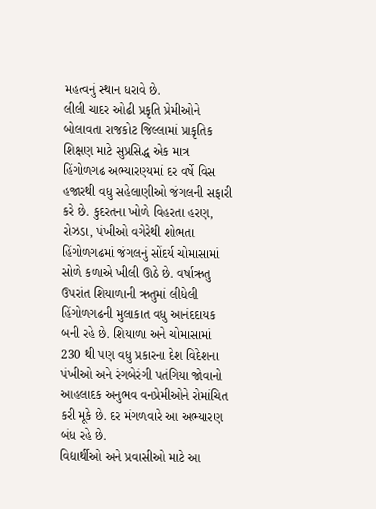મહત્વનું સ્થાન ધરાવે છે.
લીલી ચાદર ઓઢી પ્રકૃતિ પ્રેમીઓને બોલાવતા રાજકોટ જિલ્લામાં પ્રાકૃતિક શિક્ષણ માટે સુપ્રસિદ્ધ એક માત્ર હિંગોળગઢ અભ્યારણ્યમાં દર વર્ષે વિસ હજારથી વધુ સહેલાણીઓ જંગલની સફારી કરે છે. કુદરતના ખોળે વિહરતા હરણ, રોઝડા, પંખીઓ વગેરેથી શોભતા હિંગોળગઢમાં જંગલનું સોંદર્ય ચોમાસામાં સોળે કળાએ ખીલી ઊઠે છે. વર્ષાઋતુ ઉપરાંત શિયાળાની ઋતુમાં લીધેલી હિંગોળગઢની મુલાકાત વધુ આનંદદાયક બની રહે છે. શિયાળા અને ચોમાસામાં 230 થી પણ વધુ પ્રકારના દેશ વિદેશના પંખીઓ અને રંગબેરંગી પતંગિયા જોવાનો આહલાદક અનુભવ વનપ્રેમીઓને રોમાંચિત કરી મૂકે છે. દર મંગળવારે આ અભ્યારણ બંધ રહે છે.
વિદ્યાર્થીઓ અને પ્રવાસીઓ માટે આ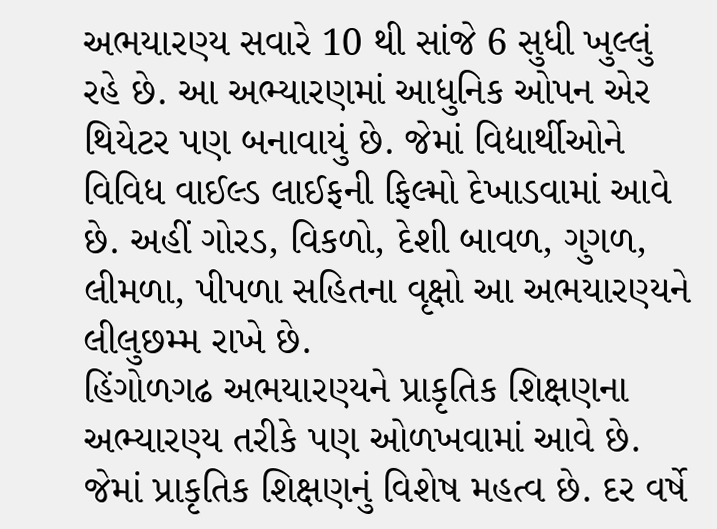અભયારણ્ય સવારે 10 થી સાંજે 6 સુધી ખુલ્લું રહે છે. આ અભ્યારણમાં આધુનિક ઓપન એર થિયેટર પણ બનાવાયું છે. જેમાં વિદ્યાર્થીઓને વિવિધ વાઈલ્ડ લાઈફની ફિલ્મો દેખાડવામાં આવે છે. અહીં ગોરડ, વિકળો, દેશી બાવળ, ગુગળ, લીમળા, પીપળા સહિતના વૃક્ષો આ અભયારણ્યને લીલુછમ્મ રાખે છે.
હિંગોળગઢ અભયારણ્યને પ્રાકૃતિક શિક્ષણના અભ્યારણ્ય તરીકે પણ ઓળખવામાં આવે છે. જેમાં પ્રાકૃતિક શિક્ષણનું વિશેષ મહત્વ છે. દર વર્ષે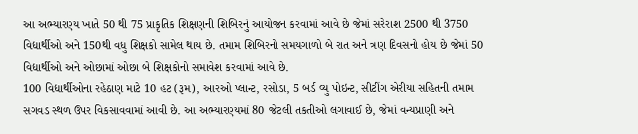આ અભ્યારણ્ય ખાતે 50 થી 75 પ્રાકૃતિક શિક્ષણની શિબિરનું આયોજન કરવામાં આવે છે જેમાં સરેરાશ 2500 થી 3750 વિદ્યાર્થીઓ અને 150થી વધુ શિક્ષકો સામેલ થાય છે. તમામ શિબિરનો સમયગાળો બે રાત અને ત્રણ દિવસનો હોય છે જેમાં 50 વિદ્યાર્થીઓ અને ઓછામાં ઓછા બે શિક્ષકોનો સમાવેશ કરવામાં આવે છે.
100 વિદ્યાર્થીઓના રહેઠાણ માટે 10 હટ (રૂમ), આરઓ પ્લાન્ટ, રસોડા, 5 બર્ડ વ્યુ પોઇન્ટ, સીટીંગ એરીયા સહિતની તમામ સગવડ સ્થળ ઉપર વિકસાવવામાં આવી છે. આ અભ્યારણ્યમાં 80 જેટલી તકતીઓ લગાવાઈ છે, જેમાં વન્યપ્રાણી અને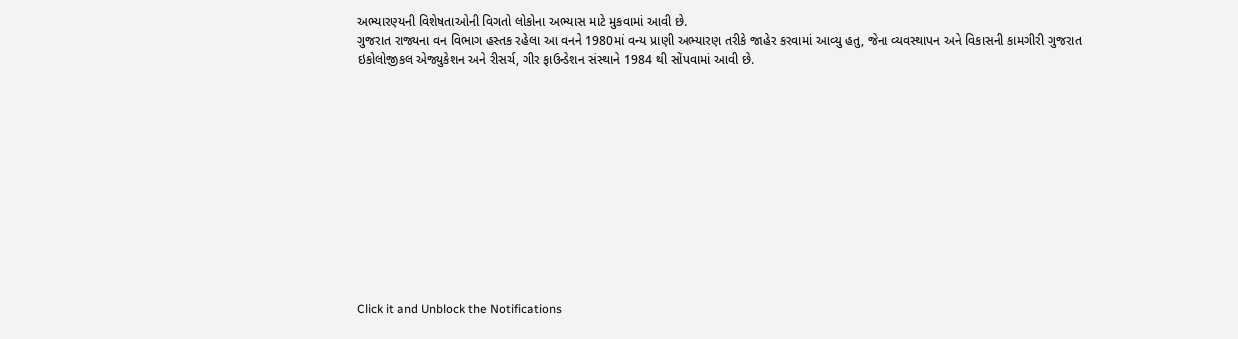અભ્યારણ્યની વિશેષતાઓની વિગતો લોકોના અભ્યાસ માટે મુકવામાં આવી છે.
ગુજરાત રાજ્યના વન વિભાગ હસ્તક રહેલા આ વનને 1980માં વન્ય પ્રાણી અભ્યારણ તરીકે જાહેર કરવામાં આવ્યુ હતુ, જેના વ્યવસ્થાપન અને વિકાસની કામગીરી ગુજરાત ઇકોલોજીકલ એજ્યુકેશન અને રીસર્ચ, ગીર ફાઉન્ડેશન સંસ્થાને 1984 થી સોંપવામાં આવી છે.












Click it and Unblock the Notifications